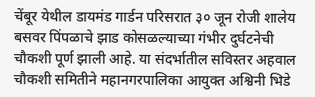चेंबूर येथील डायमंड गार्डन परिसरात ३० जून रोजी शालेय बसवर पिंपळाचे झाड कोसळल्याच्या गंभीर दुर्घटनेची चौकशी पूर्ण झाली आहे. या संदर्भातील सविस्तर अहवाल चौकशी समितीने महानगरपालिका आयुक्त अश्विनी भिडे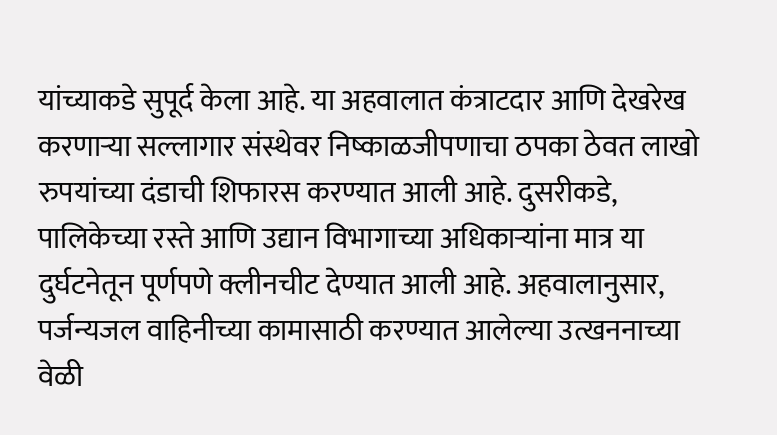यांच्याकडे सुपूर्द केला आहे. या अहवालात कंत्राटदार आणि देखरेख करणाऱ्या सल्लागार संस्थेवर निष्काळजीपणाचा ठपका ठेवत लाखो रुपयांच्या दंडाची शिफारस करण्यात आली आहे. दुसरीकडे, पालिकेच्या रस्ते आणि उद्यान विभागाच्या अधिकाऱ्यांना मात्र या दुर्घटनेतून पूर्णपणे क्लीनचीट देण्यात आली आहे. अहवालानुसार, पर्जन्यजल वाहिनीच्या कामासाठी करण्यात आलेल्या उत्खननाच्या वेळी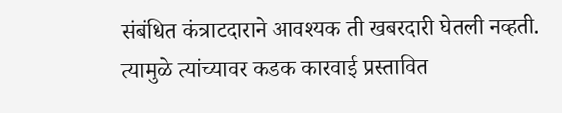संबंधित कंत्राटदाराने आवश्यक ती खबरदारी घेतली नव्हती. त्यामुळे त्यांच्यावर कडक कारवाई प्रस्तावित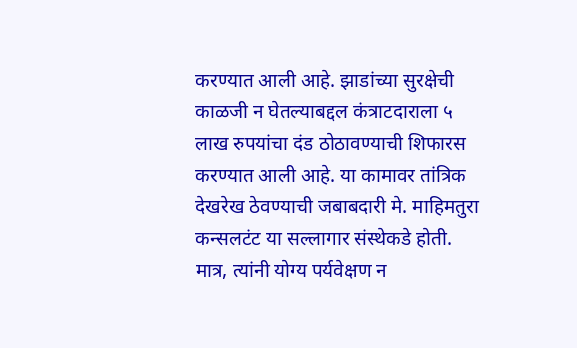करण्यात आली आहे. झाडांच्या सुरक्षेची काळजी न घेतल्याबद्दल कंत्राटदाराला ५ लाख रुपयांचा दंड ठोठावण्याची शिफारस करण्यात आली आहे. या कामावर तांत्रिक देखरेख ठेवण्याची जबाबदारी मे. माहिमतुरा कन्सलटंट या सल्लागार संस्थेकडे होती. मात्र, त्यांनी योग्य पर्यवेक्षण न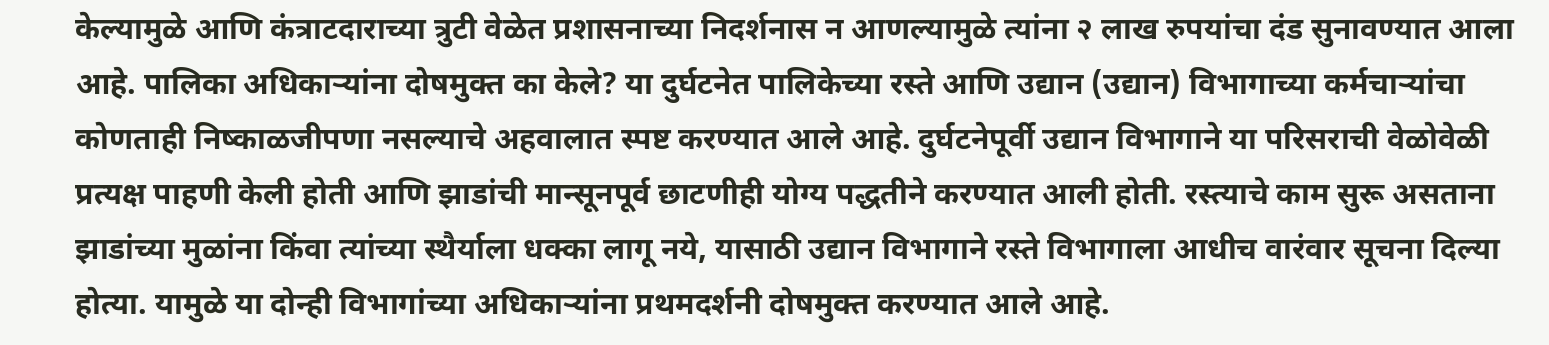केल्यामुळे आणि कंत्राटदाराच्या त्रुटी वेळेत प्रशासनाच्या निदर्शनास न आणल्यामुळे त्यांना २ लाख रुपयांचा दंड सुनावण्यात आला आहे. पालिका अधिकाऱ्यांना दोषमुक्त का केले? या दुर्घटनेत पालिकेच्या रस्ते आणि उद्यान (उद्यान) विभागाच्या कर्मचाऱ्यांचा कोणताही निष्काळजीपणा नसल्याचे अहवालात स्पष्ट करण्यात आले आहे. दुर्घटनेपूर्वी उद्यान विभागाने या परिसराची वेळोवेळी प्रत्यक्ष पाहणी केली होती आणि झाडांची मान्सूनपूर्व छाटणीही योग्य पद्धतीने करण्यात आली होती. रस्त्याचे काम सुरू असताना झाडांच्या मुळांना किंवा त्यांच्या स्थैर्याला धक्का लागू नये, यासाठी उद्यान विभागाने रस्ते विभागाला आधीच वारंवार सूचना दिल्या होत्या. यामुळे या दोन्ही विभागांच्या अधिकाऱ्यांना प्रथमदर्शनी दोषमुक्त करण्यात आले आहे.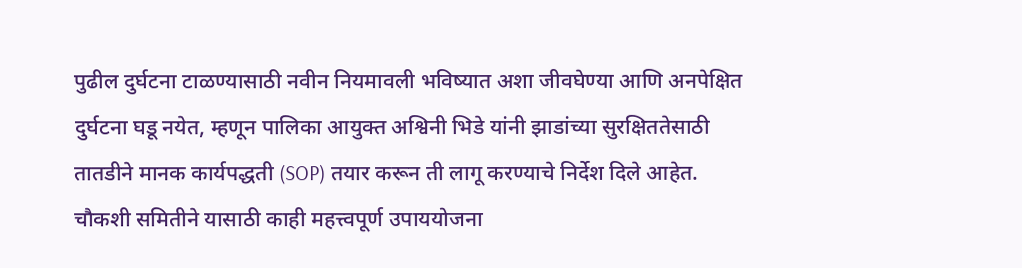पुढील दुर्घटना टाळण्यासाठी नवीन नियमावली भविष्यात अशा जीवघेण्या आणि अनपेक्षित दुर्घटना घडू नयेत, म्हणून पालिका आयुक्त अश्विनी भिडे यांनी झाडांच्या सुरक्षिततेसाठी तातडीने मानक कार्यपद्धती (SOP) तयार करून ती लागू करण्याचे निर्देश दिले आहेत. चौकशी समितीने यासाठी काही महत्त्वपूर्ण उपाययोजना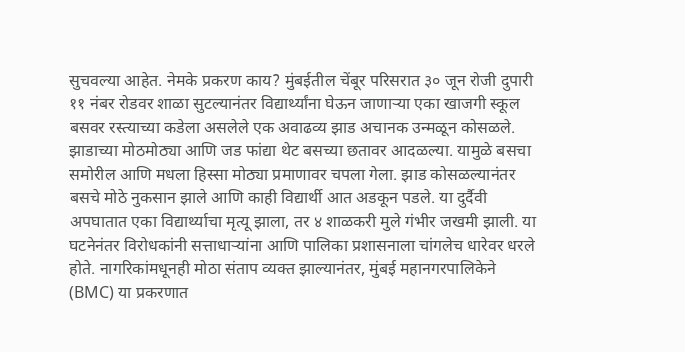सुचवल्या आहेत. नेमके प्रकरण काय? मुंबईतील चेंबूर परिसरात ३० जून रोजी दुपारी ११ नंबर रोडवर शाळा सुटल्यानंतर विद्यार्थ्यांना घेऊन जाणाऱ्या एका खाजगी स्कूल बसवर रस्त्याच्या कडेला असलेले एक अवाढव्य झाड अचानक उन्मळून कोसळले. झाडाच्या मोठमोठ्या आणि जड फांद्या थेट बसच्या छतावर आदळल्या. यामुळे बसचा समोरील आणि मधला हिस्सा मोठ्या प्रमाणावर चपला गेला. झाड कोसळल्यानंतर बसचे मोठे नुकसान झाले आणि काही विद्यार्थी आत अडकून पडले. या दुर्दैवी अपघातात एका विद्यार्थ्याचा मृत्यू झाला, तर ४ शाळकरी मुले गंभीर जखमी झाली. या घटनेनंतर विरोधकांनी सत्ताधाऱ्यांना आणि पालिका प्रशासनाला चांगलेच धारेवर धरले होते. नागरिकांमधूनही मोठा संताप व्यक्त झाल्यानंतर, मुंबई महानगरपालिकेने (BMC) या प्रकरणात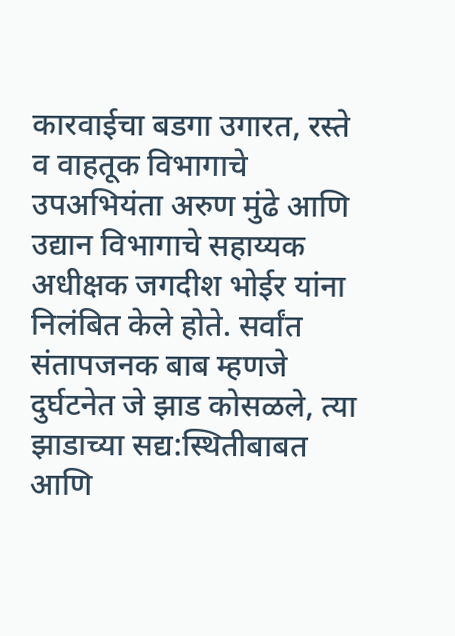कारवाईचा बडगा उगारत, रस्ते व वाहतूक विभागाचे उपअभियंता अरुण मुंढे आणि उद्यान विभागाचे सहाय्यक अधीक्षक जगदीश भोईर यांना निलंबित केले होते. सर्वांत संतापजनक बाब म्हणजे दुर्घटनेत जे झाड कोसळले, त्या झाडाच्या सद्य:स्थितीबाबत आणि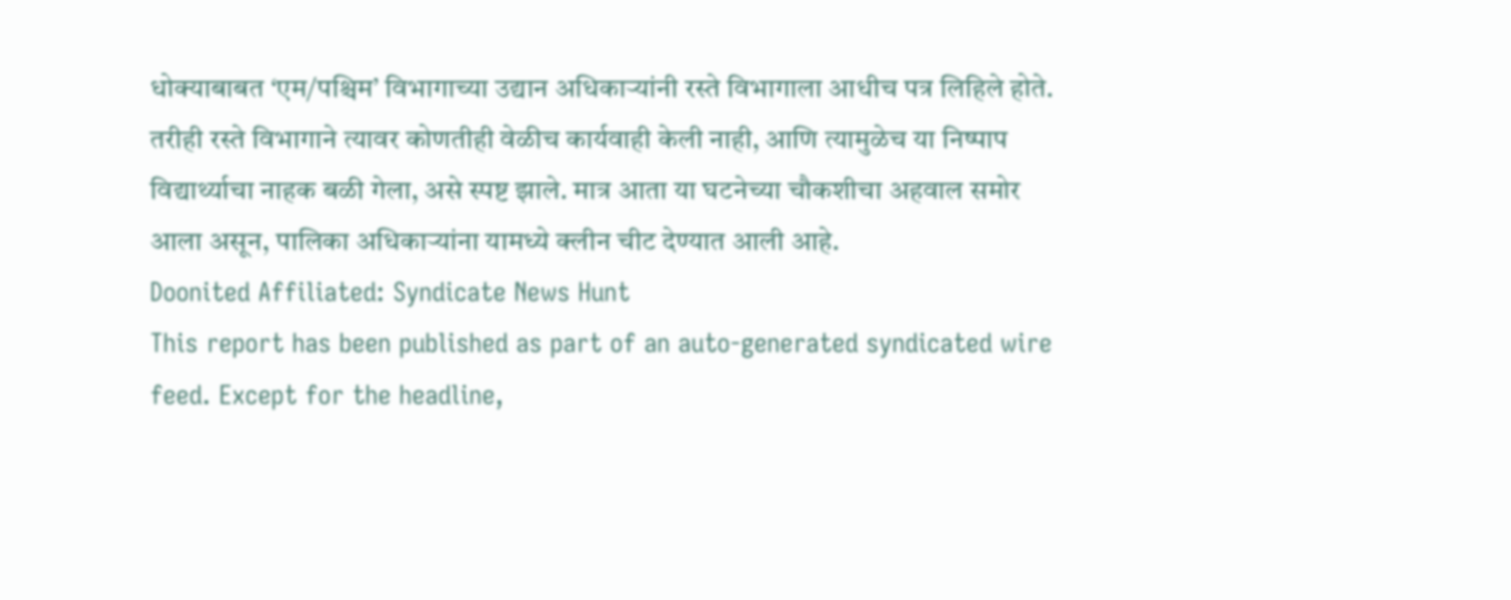धोक्याबाबत ‘एम/पश्चिम’ विभागाच्या उद्यान अधिकाऱ्यांनी रस्ते विभागाला आधीच पत्र लिहिले होते. तरीही रस्ते विभागाने त्यावर कोणतीही वेळीच कार्यवाही केली नाही, आणि त्यामुळेच या निष्पाप विद्यार्थ्याचा नाहक बळी गेला, असे स्पष्ट झाले. मात्र आता या घटनेच्या चौकशीचा अहवाल समोर आला असून, पालिका अधिकाऱ्यांना यामध्ये क्लीन चीट देण्यात आली आहे.
Doonited Affiliated: Syndicate News Hunt
This report has been published as part of an auto-generated syndicated wire feed. Except for the headline,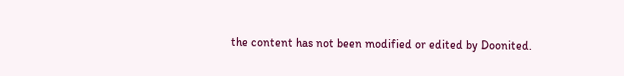the content has not been modified or edited by Doonited.